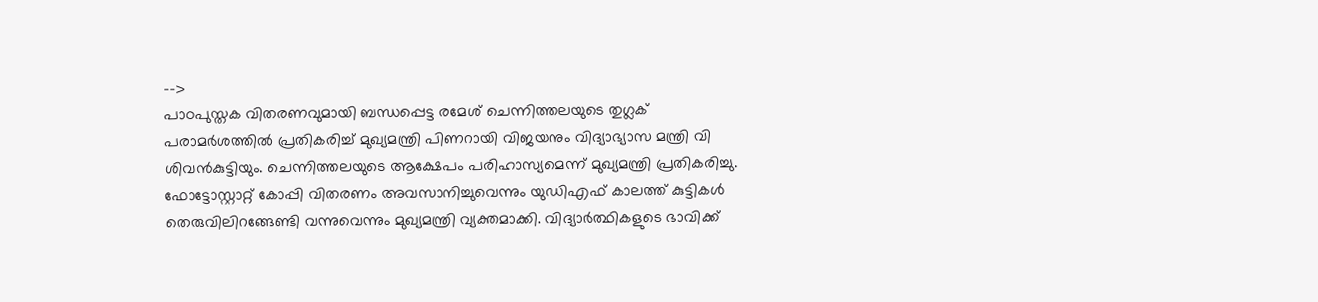-->
പാഠപുസ്തക വിതരണവുമായി ബന്ധപ്പെട്ട രമേശ് ചെന്നിത്തലയുടെ തുഗ്ലക് പരാമർശത്തിൽ പ്രതികരിച്ച് മുഖ്യമന്ത്രി പിണറായി വിജയനും വിദ്യാഭ്യാസ മന്ത്രി വി ശിവൻകുട്ടിയും. ചെന്നിത്തലയുടെ ആക്ഷേപം പരിഹാസ്യമെന്ന് മുഖ്യമന്ത്രി പ്രതികരിച്ചു.
ഫോട്ടോസ്റ്റാറ്റ് കോപ്പി വിതരണം അവസാനിച്ചുവെന്നും യുഡിഎഫ് കാലത്ത് കുട്ടികൾ തെരുവിലിറങ്ങേണ്ടി വന്നുവെന്നും മുഖ്യമന്ത്രി വ്യക്തമാക്കി. വിദ്യാർത്ഥികളുടെ ഭാവിക്ക്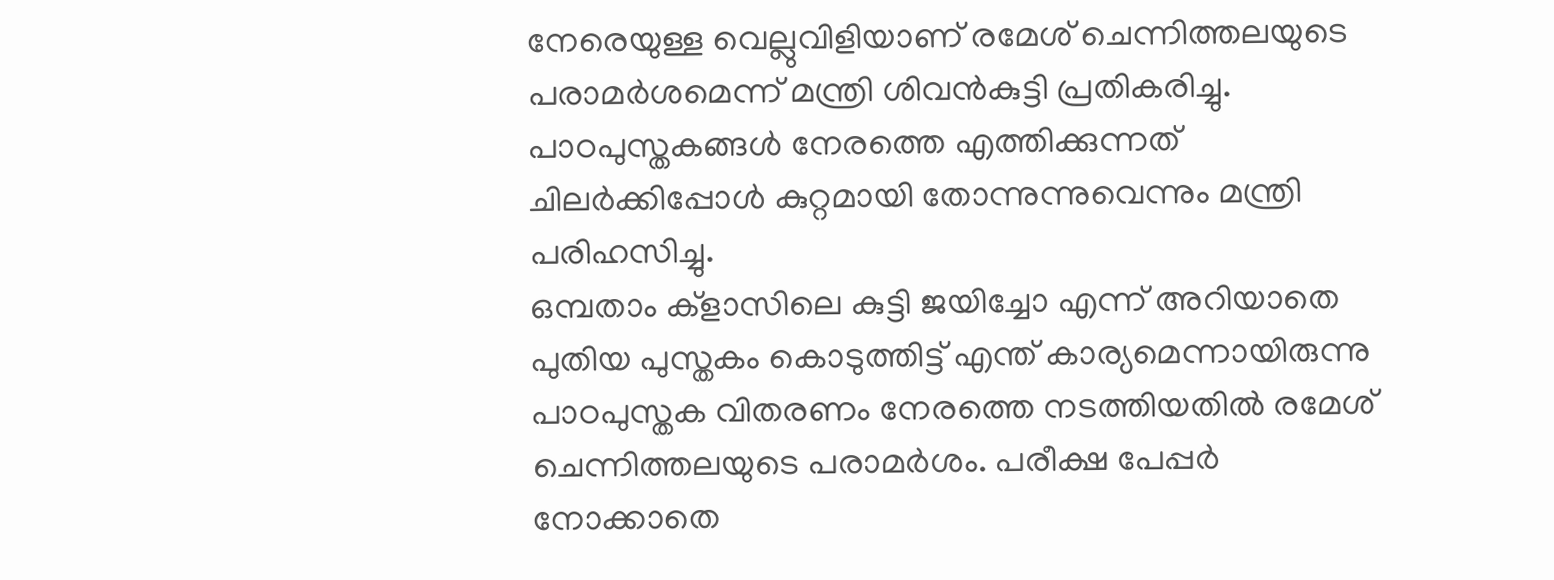നേരെയുള്ള വെല്ലുവിളിയാണ് രമേശ് ചെന്നിത്തലയുടെ പരാമർശമെന്ന് മന്ത്രി ശിവൻകുട്ടി പ്രതികരിച്ചു. പാഠപുസ്തകങ്ങൾ നേരത്തെ എത്തിക്കുന്നത് ചിലർക്കിപ്പോൾ കുറ്റമായി തോന്നുന്നുവെന്നും മന്ത്രി പരിഹസിച്ചു.
ഒമ്പതാം ക്ളാസിലെ കുട്ടി ജയിച്ചോ എന്ന് അറിയാതെ പുതിയ പുസ്തകം കൊടുത്തിട്ട് എന്ത് കാര്യമെന്നായിരുന്നു പാഠപുസ്തക വിതരണം നേരത്തെ നടത്തിയതിൽ രമേശ് ചെന്നിത്തലയുടെ പരാമർശം. പരീക്ഷ പേപ്പർ നോക്കാതെ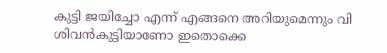കുട്ടി ജയിച്ചോ എന്ന് എങ്ങനെ അറിയുമെന്നും വി ശിവൻകുട്ടിയാണോ ഇതൊക്കെ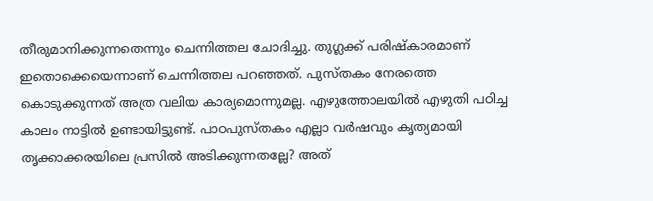തീരുമാനിക്കുന്നതെന്നും ചെന്നിത്തല ചോദിച്ചു. തുഗ്ലക്ക് പരിഷ്കാരമാണ് ഇതൊക്കെയെന്നാണ് ചെന്നിത്തല പറഞ്ഞത്. പുസ്തകം നേരത്തെ കൊടുക്കുന്നത് അത്ര വലിയ കാര്യമൊന്നുമല്ല. എഴുത്തോലയിൽ എഴുതി പഠിച്ച കാലം നാട്ടിൽ ഉണ്ടായിട്ടുണ്ട്. പാഠപുസ്തകം എല്ലാ വർഷവും കൃത്യമായി തൃക്കാക്കരയിലെ പ്രസിൽ അടിക്കുന്നതല്ലേ? അത്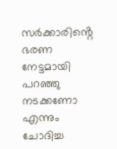സർക്കാരിൻ്റെ ഭരണ നേട്ടമായി പറഞ്ഞു നടക്കണോ എന്നും ചോദിച്ച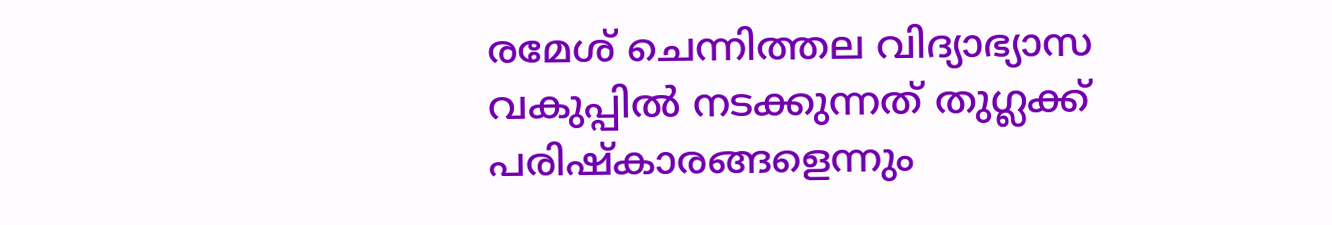രമേശ് ചെന്നിത്തല വിദ്യാഭ്യാസ വകുപ്പിൽ നടക്കുന്നത് തുഗ്ലക്ക് പരിഷ്കാരങ്ങളെന്നും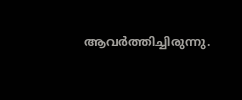ആവർത്തിച്ചിരുന്നു.